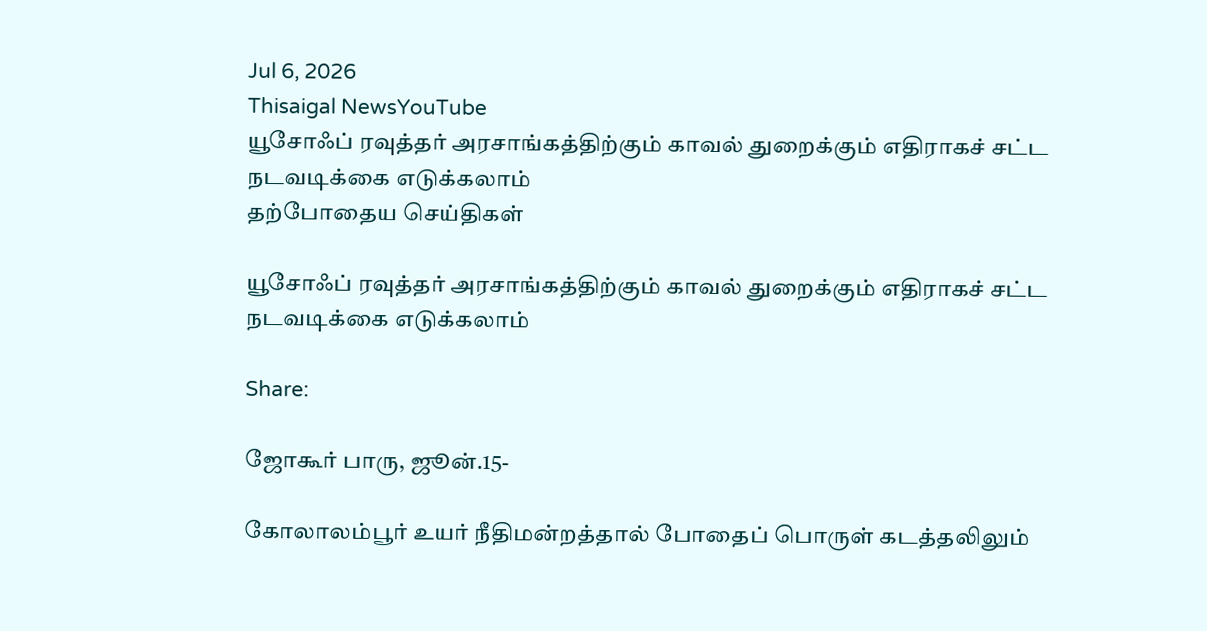Jul 6, 2026
Thisaigal NewsYouTube
யூசோஃப் ரவுத்தர் அரசாங்கத்திற்கும் காவல் துறைக்கும் எதிராகச் சட்ட நடவடிக்கை எடுக்கலாம்
தற்போதைய செய்திகள்

யூசோஃப் ரவுத்தர் அரசாங்கத்திற்கும் காவல் துறைக்கும் எதிராகச் சட்ட நடவடிக்கை எடுக்கலாம்

Share:

ஜோகூர் பாரு, ஜூன்.15-

கோலாலம்பூர் உயர் நீதிமன்றத்தால் போதைப் பொருள் கடத்தலிலும்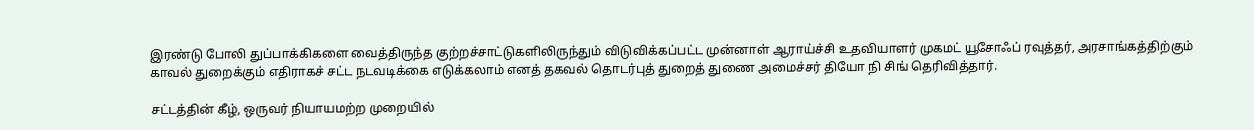இரண்டு போலி துப்பாக்கிகளை வைத்திருந்த குற்றச்சாட்டுகளிலிருந்தும் விடுவிக்கப்பட்ட முன்னாள் ஆராய்ச்சி உதவியாளர் முகமட் யூசோஃப் ரவுத்தர், அரசாங்கத்திற்கும் காவல் துறைக்கும் எதிராகச் சட்ட நடவடிக்கை எடுக்கலாம் எனத் தகவல் தொடர்புத் துறைத் துணை அமைச்சர் தியோ நி சிங் தெரிவித்தார்.

சட்டத்தின் கீழ், ஒருவர் நியாயமற்ற முறையில்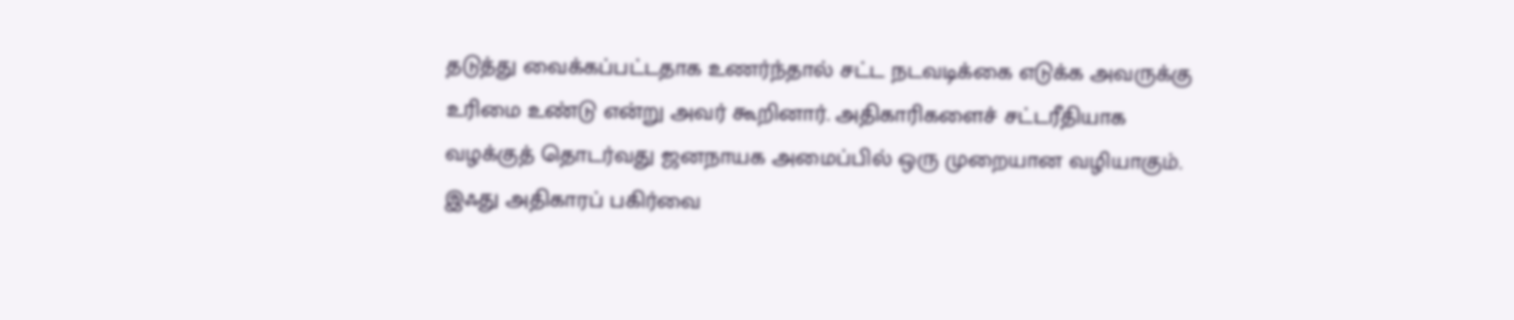தடுத்து வைக்கப்பட்டதாக உணர்ந்தால் சட்ட நடவடிக்கை எடுக்க அவருக்கு உரிமை உண்டு என்று அவர் கூறினார். அதிகாரிகளைச் சட்டரீதியாக வழக்குத் தொடர்வது ஜனநாயக அமைப்பில் ஒரு முறையான வழியாகும். இஃது அதிகாரப் பகிர்வை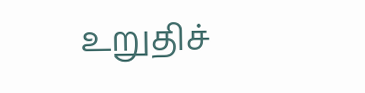உறுதிச்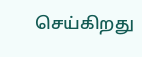செய்கிறது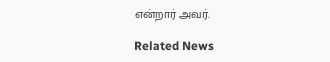என்றார் அவர்.

Related News